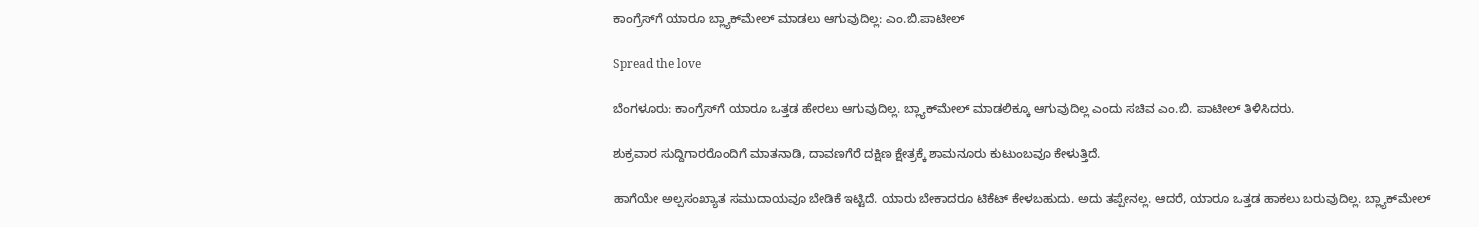ಕಾಂಗ್ರೆಸ್‌ಗೆ ಯಾರೂ ಬ್ಲ್ಯಾಕ್‌ಮೇಲ್‌ ಮಾಡಲು ಆಗುವುದಿಲ್ಲ: ಎಂ.ಬಿ.ಪಾಟೀಲ್‌

Spread the love

ಬೆಂಗಳೂರು: ಕಾಂಗ್ರೆಸ್‌ಗೆ ಯಾರೂ ಒತ್ತಡ ಹೇರಲು ಆಗುವುದಿಲ್ಲ. ಬ್ಲ್ಯಾಕ್‌ಮೇಲ್‌ ಮಾಡಲಿಕ್ಕೂ ಆಗುವುದಿಲ್ಲ ಎಂದು ಸಚಿವ ಎಂ.ಬಿ. ಪಾಟೀಲ್‌ ತಿಳಿಸಿದರು.

ಶುಕ್ರವಾರ ಸುದ್ದಿಗಾರರೊಂದಿಗೆ ಮಾತನಾಡಿ, ದಾವಣಗೆರೆ ದಕ್ಷಿಣ ಕ್ಷೇತ್ರಕ್ಕೆ ಶಾಮನೂರು ಕುಟುಂಬವೂ ಕೇಳುತ್ತಿದೆ.

ಹಾಗೆಯೇ ಅಲ್ಪಸಂಖ್ಯಾತ ಸಮುದಾಯವೂ ಬೇಡಿಕೆ ಇಟ್ಟಿದೆ. ಯಾರು ಬೇಕಾದರೂ ಟಿಕೆಟ್‌ ಕೇಳಬಹುದು. ಅದು ತಪ್ಪೇನಲ್ಲ. ಆದರೆ, ಯಾರೂ ಒತ್ತಡ ಹಾಕಲು ಬರುವುದಿಲ್ಲ. ಬ್ಲ್ಯಾಕ್‌ಮೇಲ್‌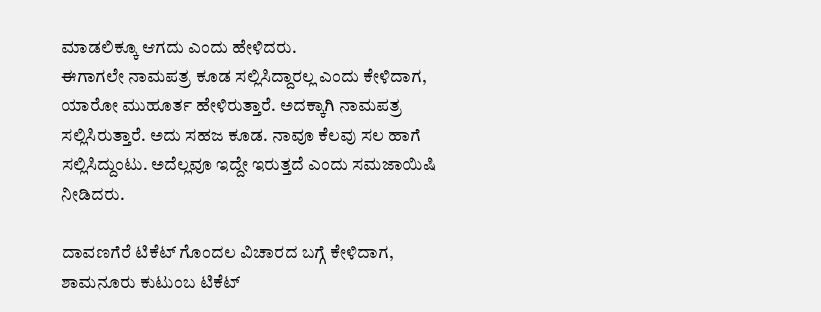ಮಾಡಲಿಕ್ಕೂ ಆಗದು ಎಂದು ಹೇಳಿದರು.
ಈಗಾಗಲೇ ನಾಮಪತ್ರ ಕೂಡ ಸಲ್ಲಿಸಿದ್ದಾರಲ್ಲ ಎಂದು ಕೇಳಿದಾಗ, ಯಾರೋ ಮುಹೂರ್ತ ಹೇಳಿರುತ್ತಾರೆ. ಅದಕ್ಕಾಗಿ ನಾಮಪತ್ರ ಸಲ್ಲಿಸಿರುತ್ತಾರೆ. ಅದು ಸಹಜ ಕೂಡ. ನಾವೂ ಕೆಲವು ಸಲ ಹಾಗೆ ಸಲ್ಲಿಸಿದ್ದುಂಟು. ಅದೆಲ್ಲವೂ ಇದ್ದೇ ಇರುತ್ತದೆ ಎಂದು ಸಮಜಾಯಿಷಿ ನೀಡಿದರು.

ದಾವಣಗೆರೆ ಟಿಕೆಟ್ ಗೊಂದಲ ವಿಚಾರದ ಬಗ್ಗೆ ಕೇಳಿದಾಗ, ಶಾಮನೂರು ಕುಟುಂಬ ಟಿಕೆಟ್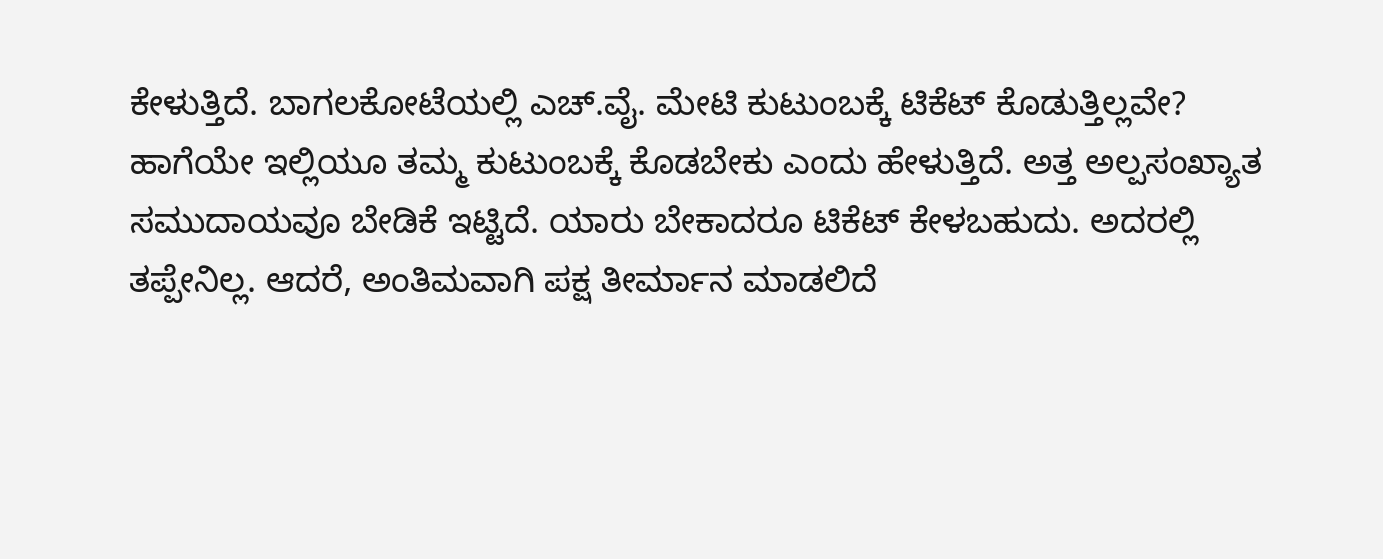ಕೇಳುತ್ತಿದೆ. ಬಾಗಲಕೋಟೆಯಲ್ಲಿ ಎಚ್‌.ವೈ. ಮೇಟಿ ಕುಟುಂಬಕ್ಕೆ ಟಿಕೆಟ್ ಕೊಡುತ್ತಿಲ್ಲವೇ? ಹಾಗೆಯೇ ಇಲ್ಲಿಯೂ ತಮ್ಮ ಕುಟುಂಬಕ್ಕೆ ಕೊಡಬೇಕು ಎಂದು ಹೇಳುತ್ತಿದೆ. ಅತ್ತ ಅಲ್ಪಸಂಖ್ಯಾತ ಸಮುದಾಯವೂ ಬೇಡಿಕೆ ಇಟ್ಟಿದೆ. ಯಾರು ಬೇಕಾದರೂ ಟಿಕೆಟ್‌ ಕೇಳಬಹುದು. ಅದರಲ್ಲಿ ತಪ್ಪೇನಿಲ್ಲ. ಆದರೆ, ಅಂತಿಮವಾಗಿ ಪಕ್ಷ ತೀರ್ಮಾನ ಮಾಡಲಿದೆ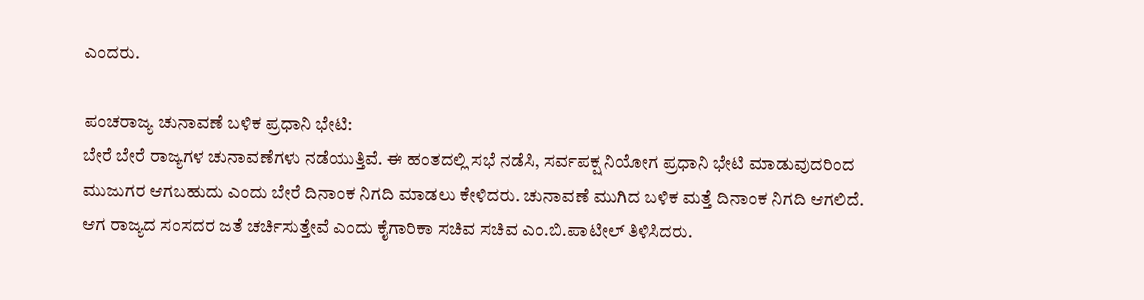ಎಂದರು.

ಪಂಚರಾಜ್ಯ ಚುನಾವಣೆ ಬಳಿಕ ಪ್ರಧಾನಿ ಭೇಟಿ:
ಬೇರೆ ಬೇರೆ ರಾಜ್ಯಗಳ ಚುನಾವಣೆಗಳು ನಡೆಯುತ್ತಿವೆ. ಈ ಹಂತದಲ್ಲಿ ಸಭೆ ನಡೆಸಿ, ಸರ್ವಪಕ್ಷ ನಿಯೋಗ ಪ್ರಧಾನಿ ಭೇಟಿ ಮಾಡುವುದರಿಂದ ಮುಜುಗರ ಆಗಬಹುದು ಎಂದು ಬೇರೆ ದಿನಾಂಕ ನಿಗದಿ ಮಾಡಲು ಕೇಳಿದರು. ಚುನಾವಣೆ ಮುಗಿದ ಬಳಿಕ ಮತ್ತೆ ದಿನಾಂಕ ನಿಗದಿ ಆಗಲಿದೆ. ಆಗ ರಾಜ್ಯದ ಸಂಸದರ ಜತೆ ಚರ್ಚಿಸುತ್ತೇವೆ ಎಂದು ಕೈಗಾರಿಕಾ ಸಚಿವ ಸಚಿವ ಎಂ.ಬಿ.ಪಾಟೀಲ್‌ ತಿಳಿಸಿದರು.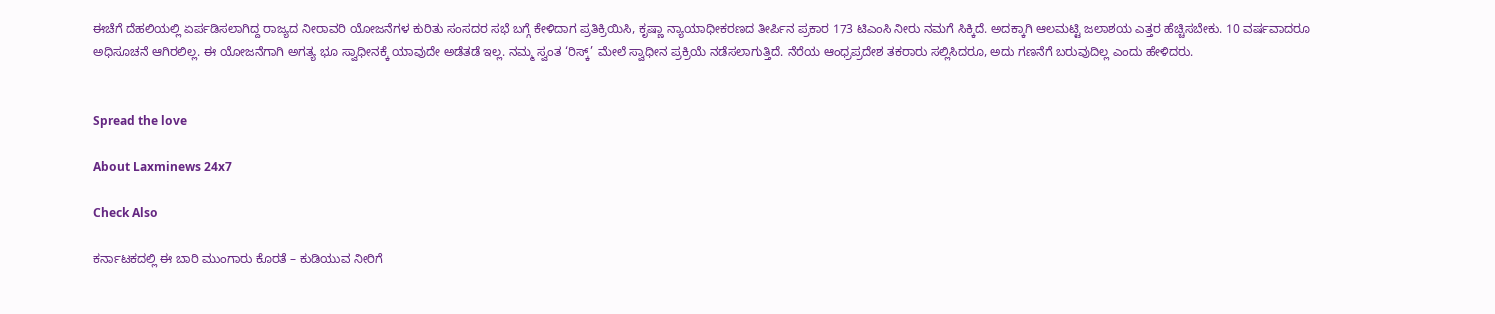ಈಚೆಗೆ ದೆಹಲಿಯಲ್ಲಿ ಏರ್ಪಡಿಸಲಾಗಿದ್ದ ರಾಜ್ಯದ ನೀರಾವರಿ ಯೋಜನೆಗಳ ಕುರಿತು ಸಂಸದರ ಸಭೆ ಬಗ್ಗೆ ಕೇಳಿದಾಗ ಪ್ರತಿಕ್ರಿಯಿಸಿ, ಕೃಷ್ಣಾ ನ್ಯಾಯಾಧೀಕರಣದ ತೀರ್ಪಿನ ಪ್ರಕಾರ 173 ಟಿಎಂಸಿ ನೀರು ನಮಗೆ ಸಿಕ್ಕಿದೆ. ಅದಕ್ಕಾಗಿ ಆಲಮಟ್ಟಿ ಜಲಾಶಯ ಎತ್ತರ ಹೆಚ್ಚಿಸಬೇಕು. 10 ವರ್ಷವಾದರೂ ಅಧಿಸೂಚನೆ ಆಗಿರಲಿಲ್ಲ. ಈ ಯೋಜನೆಗಾಗಿ ಅಗತ್ಯ ಭೂ ಸ್ವಾಧೀನಕ್ಕೆ ಯಾವುದೇ ಅಡೆತಡೆ ಇಲ್ಲ. ನಮ್ಮ ಸ್ವಂತ ‘ರಿಸ್ಕ್‌’ ಮೇಲೆ ಸ್ವಾಧೀನ ಪ್ರಕ್ರಿಯೆ ನಡೆಸಲಾಗುತ್ತಿದೆ. ನೆರೆಯ ಆಂಧ್ರಪ್ರದೇಶ ತಕರಾರು ಸಲ್ಲಿಸಿದರೂ, ಅದು ಗಣನೆಗೆ ಬರುವುದಿಲ್ಲ ಎಂದು ಹೇಳಿದರು.


Spread the love

About Laxminews 24x7

Check Also

ಕರ್ನಾಟಕದಲ್ಲಿ ಈ ಬಾರಿ ಮುಂಗಾರು ಕೊರತೆ – ಕುಡಿಯುವ ನೀರಿಗೆ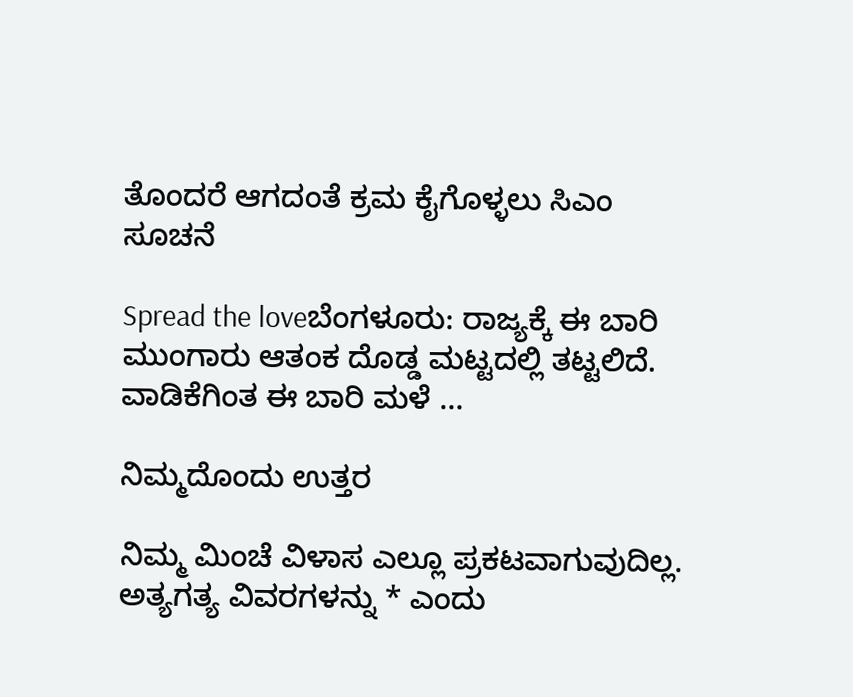ತೊಂದರೆ ಆಗದಂತೆ ಕ್ರಮ ಕೈಗೊಳ್ಳಲು ಸಿಎಂ ಸೂಚನೆ

Spread the loveಬೆಂಗಳೂರು: ರಾಜ್ಯಕ್ಕೆ ಈ ಬಾರಿ ಮುಂಗಾರು ಆತಂಕ ದೊಡ್ಡ ಮಟ್ಟದಲ್ಲಿ ತಟ್ಟಲಿದೆ. ವಾಡಿಕೆಗಿಂತ ಈ ಬಾರಿ ಮಳೆ …

ನಿಮ್ಮದೊಂದು ಉತ್ತರ

ನಿಮ್ಮ ಮಿಂಚೆ ವಿಳಾಸ ಎಲ್ಲೂ ಪ್ರಕಟವಾಗುವುದಿಲ್ಲ. ಅತ್ಯಗತ್ಯ ವಿವರಗಳನ್ನು * ಎಂದು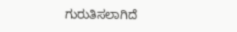ಗುರುತಿಸಲಾಗಿದೆ